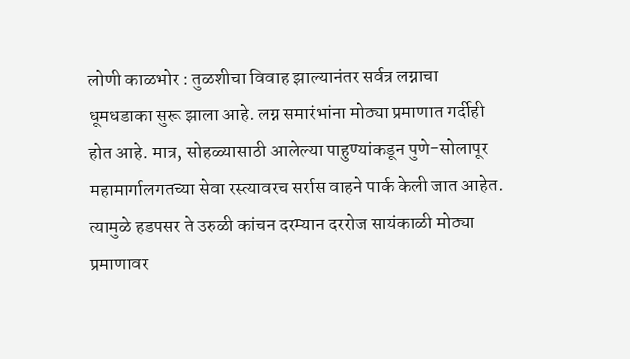लोणी काळभोर : तुळशीचा विवाह झाल्यानंतर सर्वत्र लग्नाचा धूमधडाका सुरू झाला आहे. लग्न समारंभांना मोठ्या प्रमाणात गर्दीही होत आहे. मात्र, सोहळ्यासाठी आलेल्या पाहुण्यांकडून पुणे-सोलापूर महामार्गालगतच्या सेवा रस्त्यावरच सर्रास वाहने पार्क केली जात आहेत. त्यामुळे हडपसर ते उरुळी कांचन दरम्यान दररोज सायंकाळी मोठ्या प्रमाणावर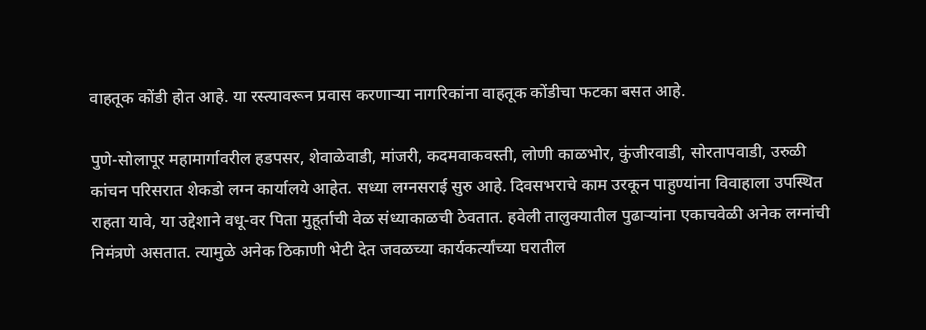वाहतूक कोंडी होत आहे. या रस्त्यावरून प्रवास करणाऱ्या नागरिकांना वाहतूक कोंडीचा फटका बसत आहे.

पुणे-सोलापूर महामार्गावरील हडपसर, शेवाळेवाडी, मांजरी, कदमवाकवस्ती, लोणी काळभोर, कुंजीरवाडी, सोरतापवाडी, उरुळी कांचन परिसरात शेकडो लग्न कार्यालये आहेत. सध्या लग्नसराई सुरु आहे. दिवसभराचे काम उरकून पाहुण्यांना विवाहाला उपस्थित राहता यावे, या उद्देशाने वधू-वर पिता मुहूर्ताची वेळ संध्याकाळची ठेवतात. हवेली तालुक्यातील पुढाऱ्यांना एकाचवेळी अनेक लग्नांची निमंत्रणे असतात. त्यामुळे अनेक ठिकाणी भेटी देत जवळच्या कार्यकर्त्यांच्या घरातील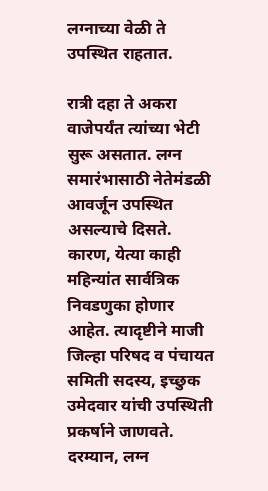लग्नाच्या वेळी ते उपस्थित राहतात.

रात्री दहा ते अकरा वाजेपर्यंत त्यांच्या भेटी सुरू असतात. लग्न समारंभासाठी नेतेमंडळी आवर्जून उपस्थित असल्याचे दिसते. कारण, येत्या काही महिन्यांत सार्वत्रिक निवडणुका होणार आहेत. त्यादृष्टीने माजी जिल्हा परिषद व पंचायत समिती सदस्य, इच्छुक उमेदवार यांची उपस्थिती प्रकर्षाने जाणवते.
दरम्यान, लग्न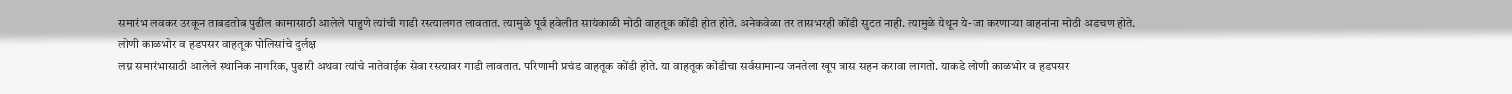समारंभ लवकर उरकून ताबडतोब पुढील कामासाठी आलेले पाहुणे त्यांची गाडी रस्त्यालगत लावतात. त्यामुळे पूर्व हवेलीत सायंकाळी मोठी वाहतूक कोंडी होत होते. अनेकवेळा तर तासभरही कोंडी सुटत नाही. त्यामुळे येथून ये-जा करणाऱ्या वाहनांना मोठी अडचण होते.
लोणी काळभोर व हडपसर वाहतूक पोलिसांचे दुर्लक्ष
लग्न समारंभासाठी आलेले स्थानिक नागरिक, पुढारी अथवा त्यांचे नातेवाईक सेवा रस्त्यावर गाडी लावतात. परिणामी प्रचंड वाहतूक कोंडी होते. या वाहतूक कोंडीचा सर्वसामान्य जनतेला खूप त्रास सहन करावा लागतो. याकडे लोणी काळभोर व हडपसर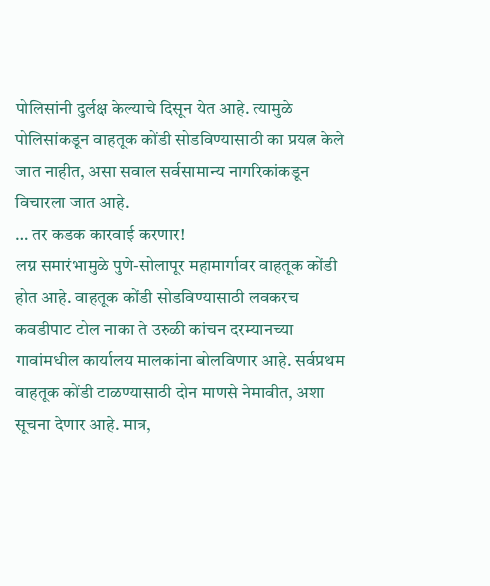पोलिसांनी दुर्लक्ष केल्याचे दिसून येत आहे. त्यामुळे पोलिसांकडून वाहतूक कोंडी सोडविण्यासाठी का प्रयत्न केले जात नाहीत, असा सवाल सर्वसामान्य नागरिकांकडून विचारला जात आहे.
… तर कडक कारवाई करणार!
लग्न समारंभामुळे पुणे-सोलापूर महामार्गावर वाहतूक कोंडी होत आहे. वाहतूक कोंडी सोडविण्यासाठी लवकरच कवडीपाट टोल नाका ते उरुळी कांचन दरम्यानच्या गावांमधील कार्यालय मालकांना बोलविणार आहे. सर्वप्रथम वाहतूक कोंडी टाळण्यासाठी दोन माणसे नेमावीत, अशा सूचना देणार आहे. मात्र,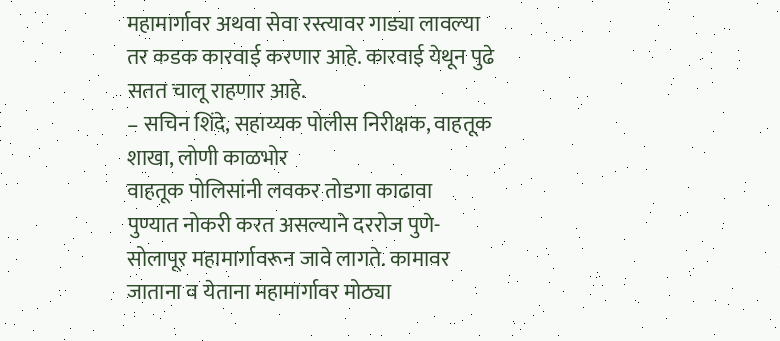महामार्गावर अथवा सेवा रस्त्यावर गाड्या लावल्या तर कडक कारवाई करणार आहे. कारवाई येथून पुढे सतत चालू राहणार आहे.
– सचिन शिंदे, सहाय्यक पोलीस निरीक्षक, वाहतूक शाखा, लोणी काळभोर
वाहतूक पोलिसांनी लवकर तोडगा काढावा
पुण्यात नोकरी करत असल्याने दररोज पुणे-सोलापूर महामार्गावरून जावे लागते. कामावर जाताना व येताना महामार्गावर मोठ्या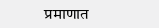प्रमाणात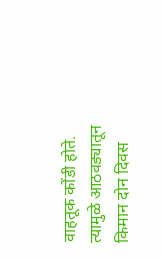वाहतूक कोंडी होते. त्यामुळे आठवड्यातून किमान दोन दिवस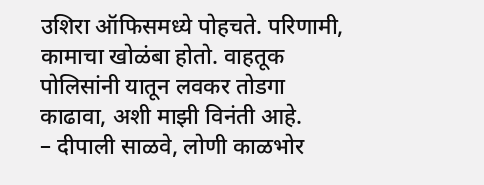उशिरा ऑफिसमध्ये पोहचते. परिणामी, कामाचा खोळंबा होतो. वाहतूक पोलिसांनी यातून लवकर तोडगा काढावा, अशी माझी विनंती आहे.
– दीपाली साळवे, लोणी काळभोर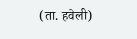(ता. हवेली)